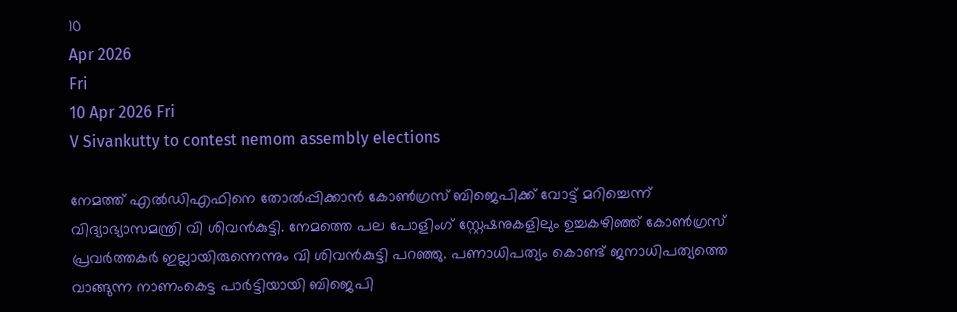10
Apr 2026
Fri
10 Apr 2026 Fri
V Sivankutty to contest nemom assembly elections

നേമത്ത് എല്‍ഡിഎഫിനെ തോല്‍പ്പിക്കാന്‍ കോണ്‍ഗ്രസ് ബിജെപിക്ക് വോട്ട് മറിച്ചെന്ന് വിദ്യാഭ്യാസമന്ത്രി വി ശിവന്‍കുട്ടി. നേമത്തെ പല പോളിംഗ് സ്റ്റേഷനുകളിലും ഉച്ചകഴിഞ്ഞ് കോണ്‍ഗ്രസ് പ്രവര്‍ത്തകര്‍ ഇല്ലായിരുന്നെന്നും വി ശിവന്‍കുട്ടി പറഞ്ഞു. പണാധിപത്യം കൊണ്ട് ജനാധിപത്യത്തെ വാങ്ങുന്ന നാണംകെട്ട പാര്‍ട്ടിയായി ബിജെപി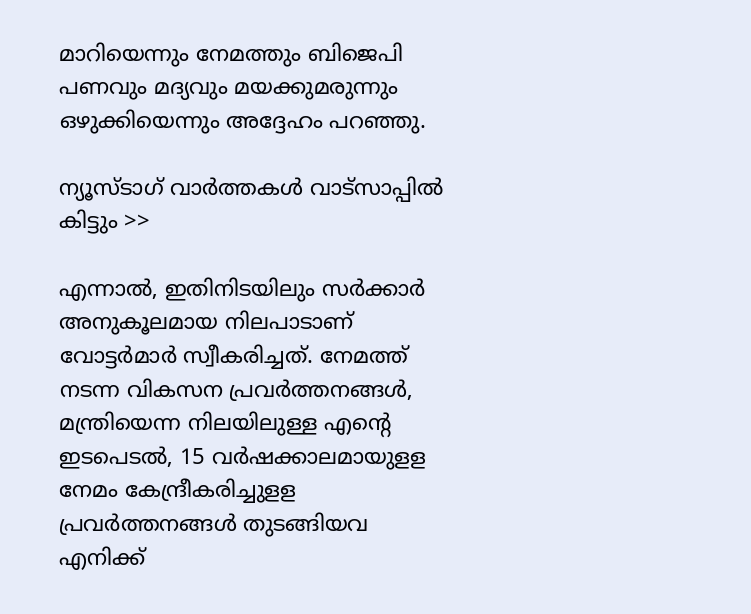മാറിയെന്നും നേമത്തും ബിജെപി പണവും മദ്യവും മയക്കുമരുന്നും ഒഴുക്കിയെന്നും അദ്ദേഹം പറഞ്ഞു.

ന്യൂസ്ടാഗ് വാര്‍ത്തകള്‍ വാട്‌സാപ്പില്‍ കിട്ടും >>

എന്നാല്‍, ഇതിനിടയിലും സര്‍ക്കാര്‍ അനുകൂലമായ നിലപാടാണ് വോട്ടര്‍മാര്‍ സ്വീകരിച്ചത്. നേമത്ത് നടന്ന വികസന പ്രവര്‍ത്തനങ്ങള്‍, മന്ത്രിയെന്ന നിലയിലുള്ള എന്റെ ഇടപെടല്‍, 15 വര്‍ഷക്കാലമായുളള നേമം കേന്ദ്രീകരിച്ചുളള പ്രവര്‍ത്തനങ്ങള്‍ തുടങ്ങിയവ എനിക്ക്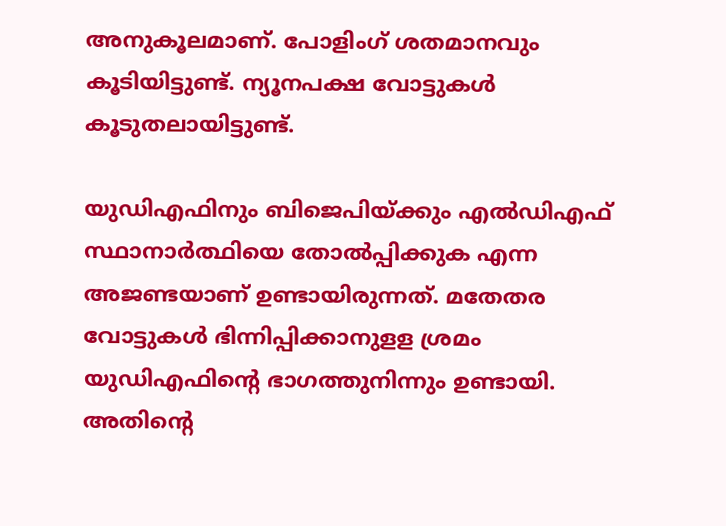അനുകൂലമാണ്. പോളിംഗ് ശതമാനവും കൂടിയിട്ടുണ്ട്. ന്യൂനപക്ഷ വോട്ടുകള്‍ കൂടുതലായിട്ടുണ്ട്.

യുഡിഎഫിനും ബിജെപിയ്ക്കും എല്‍ഡിഎഫ് സ്ഥാനാര്‍ത്ഥിയെ തോല്‍പ്പിക്കുക എന്ന അജണ്ടയാണ് ഉണ്ടായിരുന്നത്. മതേതര വോട്ടുകള്‍ ഭിന്നിപ്പിക്കാനുളള ശ്രമം യുഡിഎഫിന്റെ ഭാഗത്തുനിന്നും ഉണ്ടായി. അതിന്റെ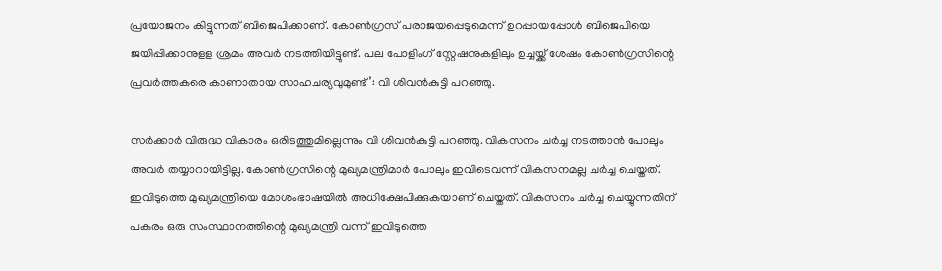പ്രയോജനം കിട്ടുന്നത് ബിജെപിക്കാണ്. കോണ്‍ഗ്രസ് പരാജയപ്പെടുമെന്ന് ഉറപ്പായപ്പോള്‍ ബിജെപിയെ ജയിപ്പിക്കാനുളള ശ്രമം അവര്‍ നടത്തിയിട്ടുണ്ട്. പല പോളിംഗ് സ്റ്റേഷനുകളിലും ഉച്ചയ്ക്ക് ശേഷം കോണ്‍ഗ്രസിന്റെ പ്രവര്‍ത്തകരെ കാണാതായ സാഹചര്യവുമുണ്ട്’: വി ശിവന്‍കുട്ടി പറഞ്ഞു.

സര്‍ക്കാര്‍ വിരുദ്ധ വികാരം ഒരിടത്തുമില്ലെന്നും വി ശിവന്‍കുട്ടി പറഞ്ഞു. വികസനം ചര്‍ച്ച നടത്താന്‍ പോലും അവര്‍ തയ്യാറായിട്ടില്ല. കോണ്‍ഗ്രസിന്റെ മുഖ്യമന്ത്രിമാര്‍ പോലും ഇവിടെവന്ന് വികസനമല്ല ചര്‍ച്ച ചെയ്തത്. ഇവിടുത്തെ മുഖ്യമന്ത്രിയെ മോശംഭാഷയില്‍ അധിക്ഷേപിക്കുകയാണ് ചെയ്തത്. വികസനം ചര്‍ച്ച ചെയ്യുന്നതിന് പകരം ഒരു സംസ്ഥാനത്തിന്റെ മുഖ്യമന്ത്രി വന്ന് ഇവിടുത്തെ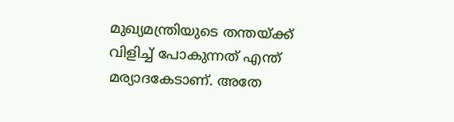മുഖ്യമന്ത്രിയുടെ തന്തയ്ക്ക് വിളിച്ച് പോകുന്നത് എന്ത് മര്യാദകേടാണ്. അതേ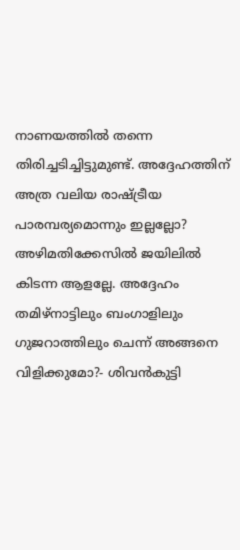നാണയത്തില്‍ തന്നെ തിരിച്ചടിച്ചിട്ടുമുണ്ട്. അദ്ദേഹത്തിന് അത്ര വലിയ രാഷ്ട്രീയ പാരമ്പര്യമൊന്നും ഇല്ലല്ലോ? അഴിമതിക്കേസില്‍ ജയിലില്‍ കിടന്ന ആളല്ലേ. അദ്ദേഹം തമിഴ്നാട്ടിലും ബംഗാളിലും ഗുജറാത്തിലും ചെന്ന് അങ്ങനെ വിളിക്കുമോ?- ശിവന്‍കുട്ടി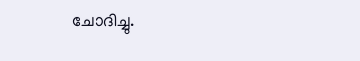ചോദിച്ചു.